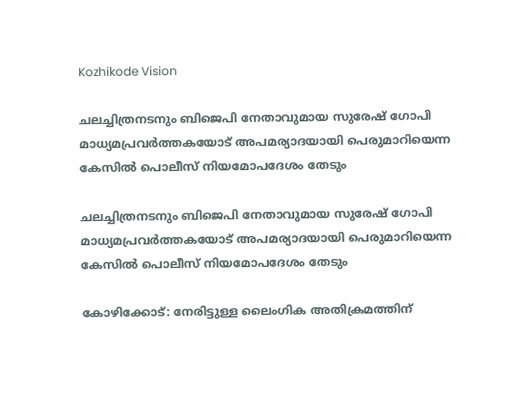Kozhikode Vision

ചലച്ചിത്രനടനും ബിജെപി നേതാവുമായ സുരേഷ് ഗോപി മാധ്യമപ്രവര്‍ത്തകയോട് അപമര്യാദയായി പെരുമാറിയെന്ന കേസില്‍ പൊലീസ് നിയമോപദേശം തേടും

ചലച്ചിത്രനടനും ബിജെപി നേതാവുമായ സുരേഷ് ഗോപി മാധ്യമപ്രവര്‍ത്തകയോട് അപമര്യാദയായി പെരുമാറിയെന്ന കേസില്‍ പൊലീസ് നിയമോപദേശം തേടും

കോഴിക്കോട്: നേരിട്ടുള്ള ലൈംഗിക അതിക്രമത്തിന്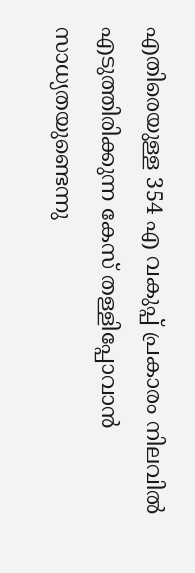എതിരെയുള്ള 354 എ വകുപ്പ് പ്രകാരം നിലവില്‍ എടുത്തിരിക്കുന്ന കേസ് തള്ളിപ്പോവാന്‍ സാധ്യതയുണ്ടെന്നു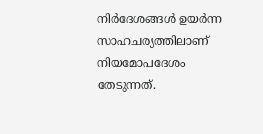നിര്‍ദേശങ്ങള്‍ ഉയര്‍ന്ന സാഹചര്യത്തിലാണ് നിയമോപദേശം തേടുന്നത്.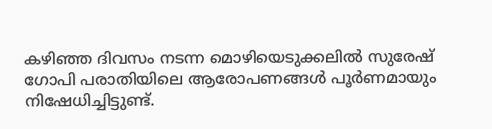കഴിഞ്ഞ ദിവസം നടന്ന മൊഴിയെടുക്കലില്‍ സുരേഷ് ഗോപി പരാതിയിലെ ആരോപണങ്ങള്‍ പൂര്‍ണമായും നിഷേധിച്ചിട്ടുണ്ട്.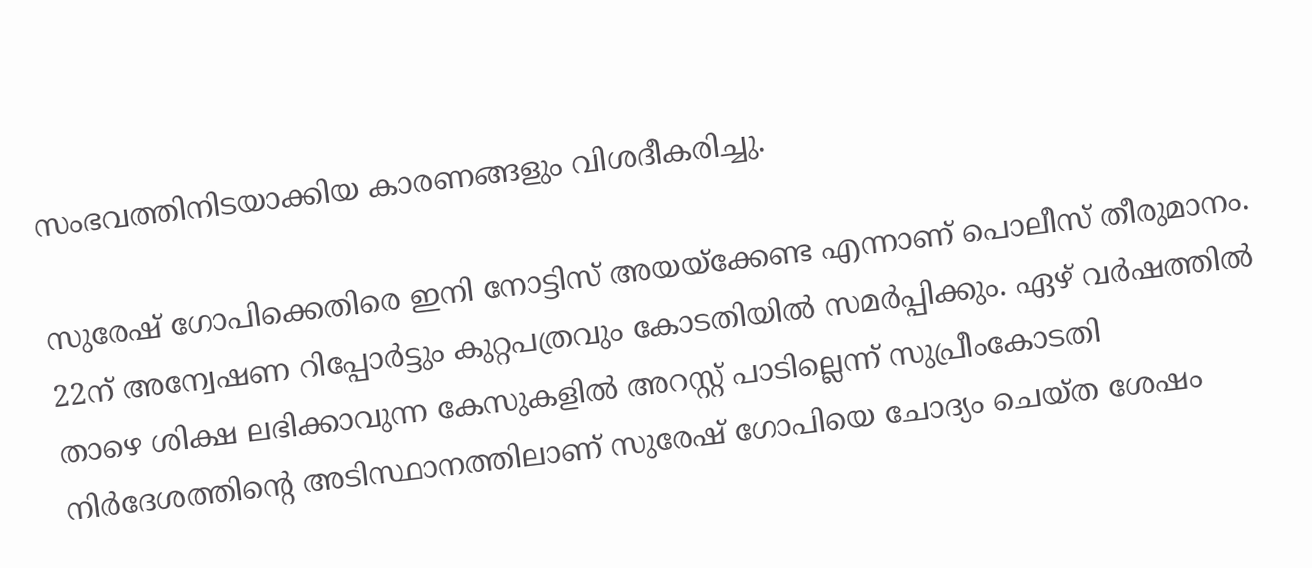സംഭവത്തിനിടയാക്കിയ കാരണങ്ങളും വിശദീകരിച്ചു.

സുരേഷ് ഗോപിക്കെതിരെ ഇനി നോട്ടിസ് അയയ്ക്കേണ്ട എന്നാണ് പൊലീസ് തീരുമാനം. 22ന് അന്വേഷണ റിപ്പോര്‍ട്ടും കുറ്റപത്രവും കോടതിയില്‍ സമര്‍പ്പിക്കും. ഏഴ് വര്‍ഷത്തില്‍ താഴെ ശിക്ഷ ലഭിക്കാവുന്ന കേസുകളില്‍ അറസ്റ്റ് പാടില്ലെന്ന് സുപ്രീംകോടതി നിര്‍ദേശത്തിന്റെ അടിസ്ഥാനത്തിലാണ് സുരേഷ് ഗോപിയെ ചോദ്യം ചെയ്ത ശേഷം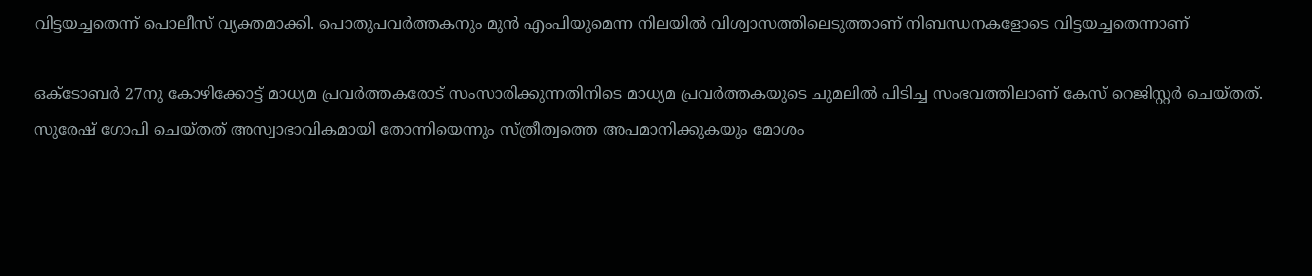വിട്ടയച്ചതെന്ന് പൊലീസ് വ്യക്തമാക്കി. പൊതുപവര്‍ത്തകനും മുന്‍ എംപിയുമെന്ന നിലയില്‍ വിശ്വാസത്തിലെടുത്താണ് നിബന്ധനകളോടെ വിട്ടയച്ചതെന്നാണ്

ഒക്ടോബര്‍ 27നു കോഴിക്കോട്ട് മാധ്യമ പ്രവര്‍ത്തകരോട് സംസാരിക്കുന്നതിനിടെ മാധ്യമ പ്രവര്‍ത്തകയുടെ ചുമലില്‍ പിടിച്ച സംഭവത്തിലാണ് കേസ് റെജിസ്റ്റര്‍ ചെയ്തത്. സുരേഷ് ഗോപി ചെയ്തത് അസ്വാഭാവികമായി തോന്നിയെന്നും സ്ത്രീത്വത്തെ അപമാനിക്കുകയും മോശം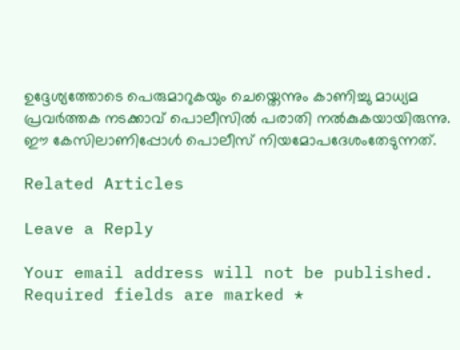ഉദ്ദേശ്യത്തോടെ പെരുമാറുകയും ചെയ്തെന്നും കാണിച്ചു മാധ്യമ പ്രവര്‍ത്തക നടക്കാവ് പൊലീസില്‍ പരാതി നല്‍കുകയായിരുന്നു. ഈ കേസിലാണിപ്പോള്‍ പൊലീസ് നിയമോപദേശംതേടുന്നത്.

Related Articles

Leave a Reply

Your email address will not be published. Required fields are marked *